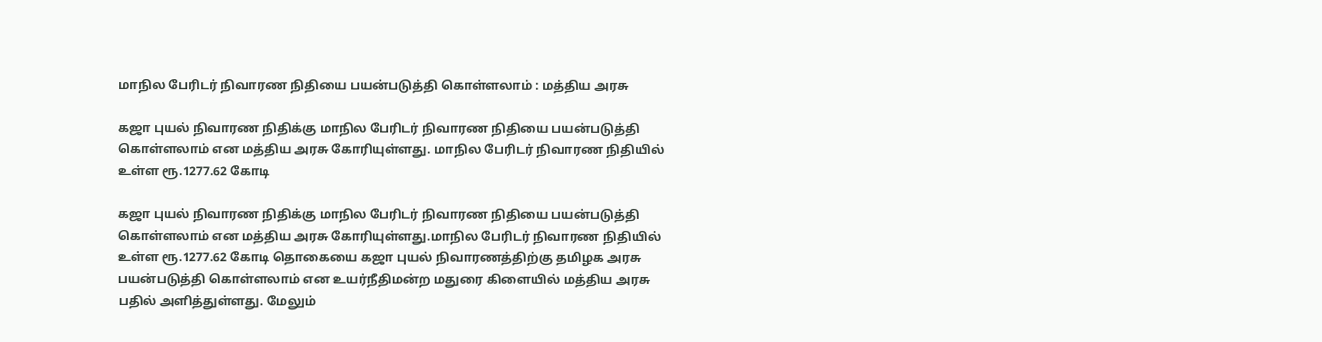மாநில பேரிடர் நிவாரண நிதியை பயன்படுத்தி கொள்ளலாம் : மத்திய அரசு

கஜா புயல் நிவாரண நிதிக்கு மாநில பேரிடர் நிவாரண நிதியை பயன்படுத்தி கொள்ளலாம் என மத்திய அரசு கோரியுள்ளது. மாநில பேரிடர் நிவாரண நிதியில் உள்ள ரூ.1277.62 கோடி

கஜா புயல் நிவாரண நிதிக்கு மாநில பேரிடர் நிவாரண நிதியை பயன்படுத்தி கொள்ளலாம் என மத்திய அரசு கோரியுள்ளது.மாநில பேரிடர் நிவாரண நிதியில் உள்ள ரூ.1277.62 கோடி தொகையை கஜா புயல் நிவாரணத்திற்கு தமிழக அரசு பயன்படுத்தி கொள்ளலாம் என உயர்நீதிமன்ற மதுரை கிளையில் மத்திய அரசு பதில் அளித்துள்ளது. மேலும்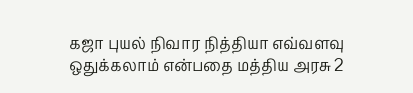கஜா புயல் நிவார நித்தியா எவ்வளவு ஒதுக்கலாம் என்பதை மத்திய அரசு 2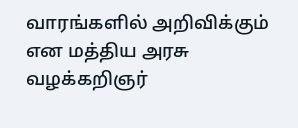வாரங்களில் அறிவிக்கும் என மத்திய அரசு வழக்கறிஞர்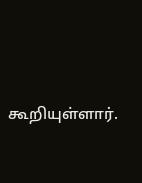கூறியுள்ளார்.